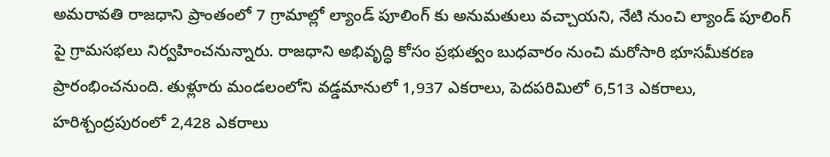అమరావతి రాజధాని ప్రాంతంలో 7 గ్రామాల్లో ల్యాండ్ పూలింగ్ కు అనుమతులు వచ్చాయని, నేటి నుంచి ల్యాండ్ పూలింగ్ పై గ్రామసభలు నిర్వహించనున్నారు. రాజధాని అభివృద్ధి కోసం ప్రభుత్వం బుధవారం నుంచి మరోసారి భూసమీకరణ ప్రారంభించనుంది. తుళ్లూరు మండలంలోని వడ్డమానులో 1,937 ఎకరాలు, పెదపరిమిలో 6,513 ఎకరాలు, హరిశ్చంద్రపురంలో 2,428 ఎకరాలు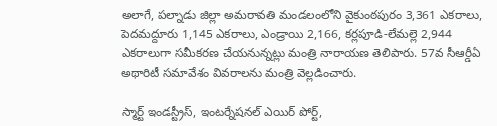అలాగే, పల్నాడు జిల్లా అమరావతి మండలంలోని వైకుంఠపురం 3,361 ఎకరాలు, పెదమద్దూరు 1,145 ఎకరాలు, ఎండ్రాయి 2,166, కర్లపూడి-లేమల్లె 2,944 ఎకరాలుగా సమీకరణ చేయనున్నట్లు మంత్రి నారాయణ తెలిపారు. 57వ సీఆర్డీఏ అథారిటీ సమావేశం వివరాలను మంత్రి వెల్లడించారు.

స్మార్ట్ ఇండస్ట్రీస్, ఇంటర్నేషనల్ ఎయిర్ పోర్ట్,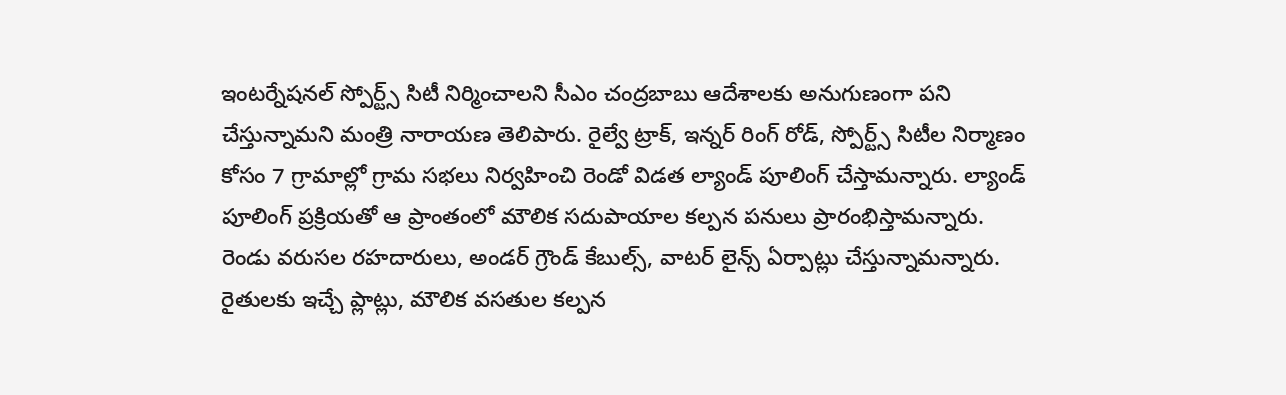ఇంటర్నేషనల్ స్పోర్ట్స్ సిటీ నిర్మించాలని సీఎం చంద్రబాబు ఆదేశాలకు అనుగుణంగా పని చేస్తున్నామని మంత్రి నారాయణ తెలిపారు. రైల్వే ట్రాక్, ఇన్నర్ రింగ్ రోడ్, స్పోర్ట్స్ సిటీల నిర్మాణం కోసం 7 గ్రామాల్లో గ్రామ సభలు నిర్వహించి రెండో విడత ల్యాండ్ పూలింగ్ చేస్తామన్నారు. ల్యాండ్ పూలింగ్ ప్రక్రియతో ఆ ప్రాంతంలో మౌలిక సదుపాయాల కల్పన పనులు ప్రారంభిస్తామన్నారు. రెండు వరుసల రహదారులు, అండర్ గ్రౌండ్ కేబుల్స్, వాటర్ లైన్స్ ఏర్పాట్లు చేస్తున్నామన్నారు.  రైతులకు ఇచ్చే ప్లాట్లు, మౌలిక వసతుల కల్పన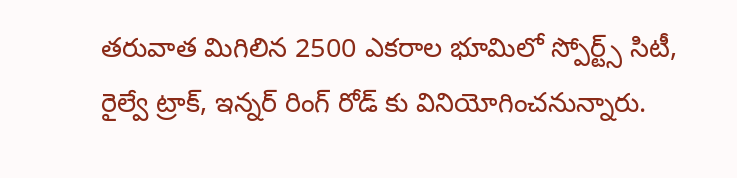తరువాత మిగిలిన 2500 ఎకరాల భూమిలో స్పోర్ట్స్ సిటీ,  రైల్వే ట్రాక్, ఇన్నర్ రింగ్ రోడ్ కు వినియోగించనున్నారు.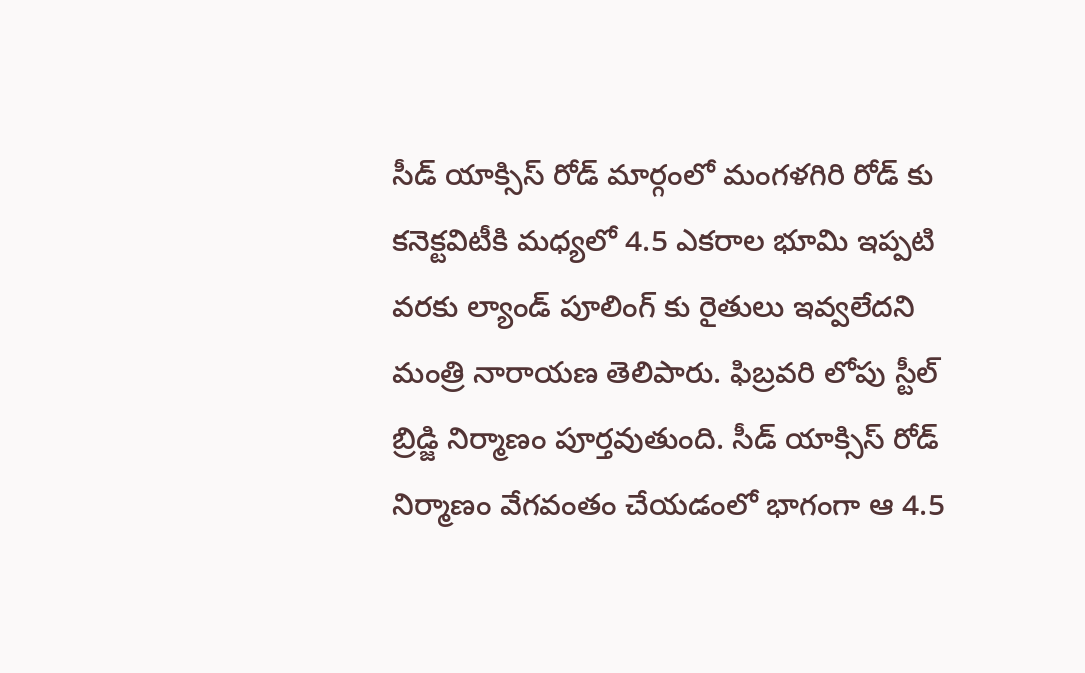సీడ్ యాక్సిస్ రోడ్ మార్గంలో మంగళగిరి రోడ్ కు కనెక్టవిటీకి మధ్యలో 4.5 ఎకరాల భూమి ఇప్పటి వరకు ల్యాండ్ పూలింగ్ కు రైతులు ఇవ్వలేదని మంత్రి నారాయణ తెలిపారు. ఫిబ్రవరి లోపు స్టీల్ బ్రిడ్జి నిర్మాణం పూర్తవుతుంది. సీడ్ యాక్సిస్ రోడ్ నిర్మాణం వేగవంతం చేయడంలో భాగంగా ఆ 4.5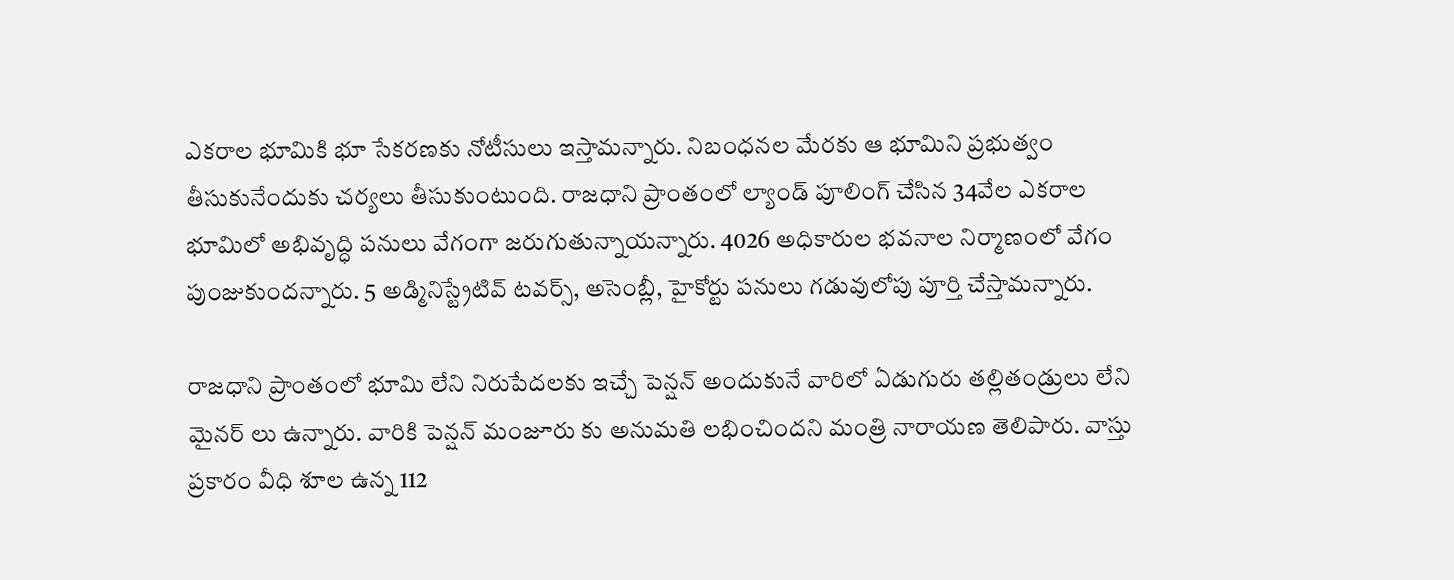ఎకరాల భూమికి భూ సేకరణకు నోటీసులు ఇస్తామన్నారు. నిబంధనల మేరకు ఆ భూమిని ప్రభుత్వం తీసుకునేందుకు చర్యలు తీసుకుంటుంది. రాజధాని ప్రాంతంలో ల్యాండ్ పూలింగ్ చేసిన 34వేల ఎకరాల భూమిలో అభివృద్ధి పనులు వేగంగా జరుగుతున్నాయన్నారు. 4026 అధికారుల భవనాల నిర్మాణంలో వేగం పుంజుకుందన్నారు. 5 అడ్మినిస్ట్రేటివ్ టవర్స్, అసెంబ్లీ, హైకోర్టు పనులు గడువులోపు పూర్తి చేస్తామన్నారు.

రాజధాని ప్రాంతంలో భూమి లేని నిరుపేదలకు ఇచ్చే పెన్షన్ అందుకునే వారిలో ఏడుగురు తల్లితండ్రులు లేని మైనర్ లు ఉన్నారు. వారికి పెన్షన్ మంజూరు కు అనుమతి లభించిందని మంత్రి నారాయణ తెలిపారు. వాస్తు ప్రకారం వీధి శూల ఉన్న 112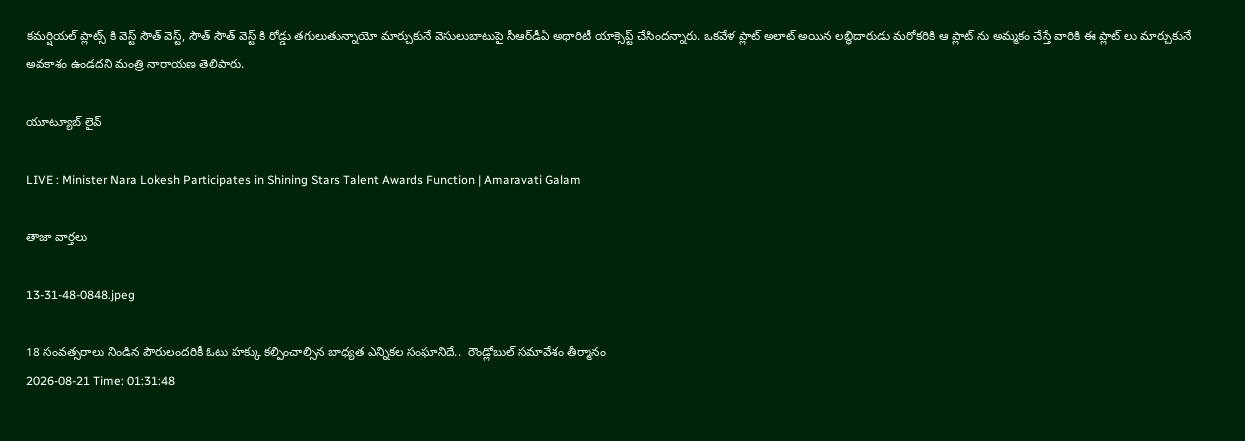కమర్షియల్ ప్లాట్స్ కి వెస్ట్ సౌత్ వెస్ట్, సౌత్ సౌత్ వెస్ట్ కి రోడ్డు తగులుతున్నాయో మార్చుకునే వెసులుబాటుపై సీఆర్‌డీఏ అథారిటీ యాక్సెప్ట్ చేసిందన్నారు. ఒకవేళ ప్లాట్ అలాట్ అయిన లబ్ధిదారుడు మరోకరికి ఆ ప్లాట్ ను అమ్మకం చేస్తే వారికి ఈ ప్లాట్ లు మార్చుకునే అవకాశం ఉండదని మంత్రి నారాయణ తెలిపారు.

యూట్యూబ్ లైవ్

LIVE : Minister Nara Lokesh Participates in Shining Stars Talent Awards Function | Amaravati Galam

తాజా వార్తలు

13-31-48-0848.jpeg

18 సంవత్సరాలు నిండిన పౌరులందరికీ ఓటు హక్కు కల్పించాల్సిన బాధ్యత ఎన్నికల సంఘానిదే..  రౌండ్లోబుల్ సమావేశం తీర్మానం
2026-08-21 Time: 01:31:48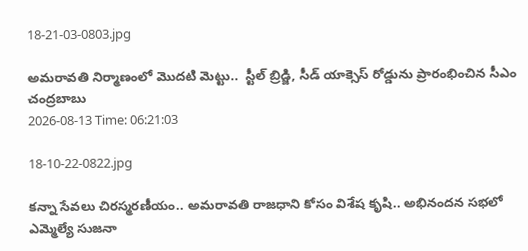18-21-03-0803.jpg

అమరావతి నిర్మాణంలో మొదటి మెట్టు..  స్టీల్ బ్రిడ్జి, సీడ్ యాక్సెస్ రోడ్డును ప్రారంభించిన సీఎం చంద్రబాబు
2026-08-13 Time: 06:21:03

18-10-22-0822.jpg

కన్నా సేవలు చిరస్మరణీయం.. అమరావతి రాజధాని కోసం విశేష కృషి.. అభినందన సభలో ఎమ్మెల్యే సుజనా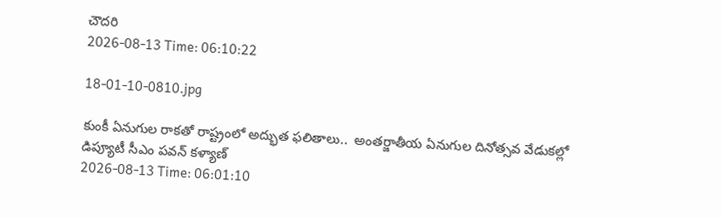చౌదరి
2026-08-13 Time: 06:10:22

18-01-10-0810.jpg

కుంకీ ఏనుగుల రాకతో రాష్ట్రంలో అద్భుత ఫలితాలు..  అంతర్జాతీయ ఏనుగుల దినోత్సవ వేడుకల్లో డిప్యూటీ సీఎం పవన్ కళ్యాణ్
2026-08-13 Time: 06:01:10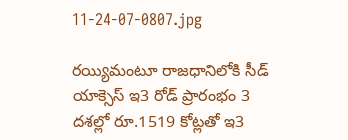11-24-07-0807.jpg

రయ్యిమంటూ రాజధానిలోకి సీడ్‌ యాక్సెస్‌ ఇ3 రోడ్‌ ప్రారంభం 3 దశల్లో రూ.1519 కోట్లతో ఇ3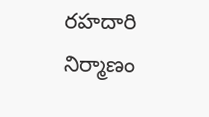రహదారి నిర్మాణం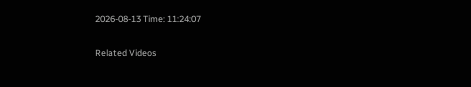2026-08-13 Time: 11:24:07

Related Videos